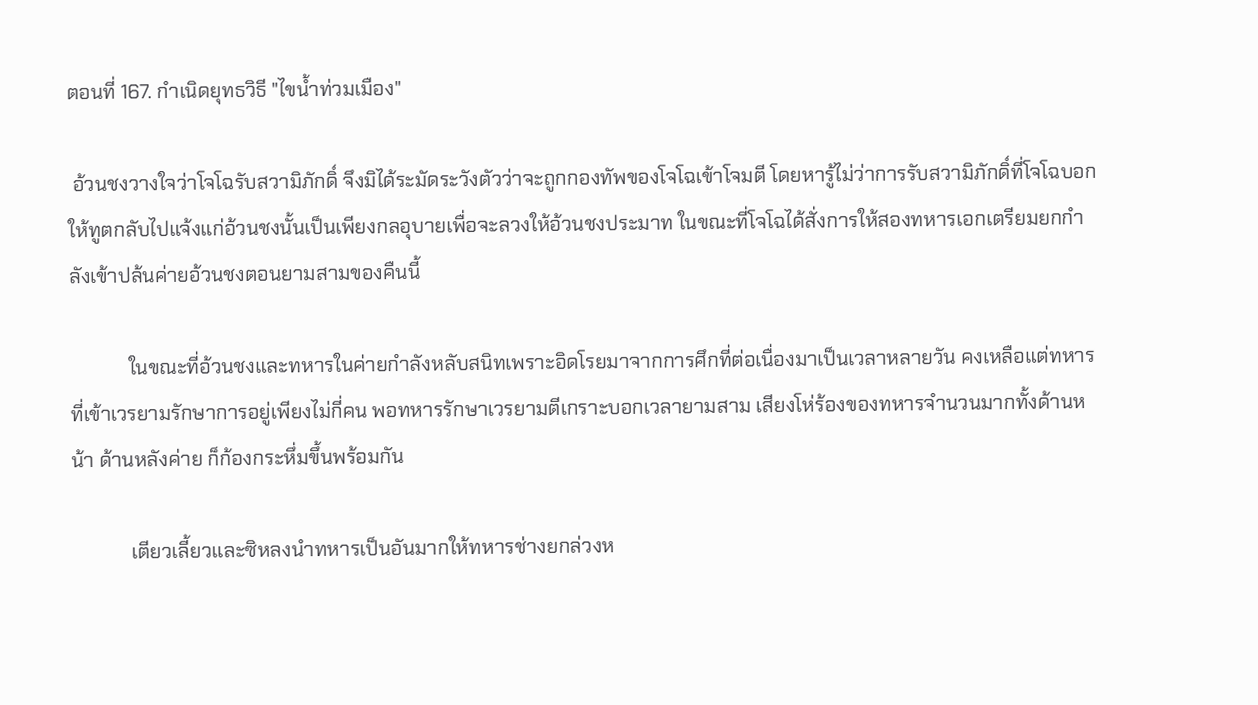ตอนที่ 167. กำเนิดยุทธวิธี "ไขน้ำท่วมเมือง"

 อ้วนชงวางใจว่าโจโฉรับสวามิภักดิ์ จึงมิได้ระมัดระวังตัวว่าจะถูกกองทัพของโจโฉเข้าโจมตี โดยหารู้ไม่ว่าการรับสวามิภักดิ์ที่โจโฉบอกให้ทูตกลับไปแจ้งแก่อ้วนชงนั้นเป็นเพียงกลอุบายเพื่อจะลวงให้อ้วนชงประมาท ในขณะที่โจโฉได้สั่งการให้สองทหารเอกเตรียมยกกำลังเข้าปล้นค่ายอ้วนชงตอนยามสามของคืนนี้

            ในขณะที่อ้วนชงและทหารในค่ายกำลังหลับสนิทเพราะอิดโรยมาจากการศึกที่ต่อเนื่องมาเป็นเวลาหลายวัน คงเหลือแต่ทหารที่เข้าเวรยามรักษาการอยู่เพียงไม่กี่คน พอทหารรักษาเวรยามตีเกราะบอกเวลายามสาม เสียงโห่ร้องของทหารจำนวนมากทั้งด้านหน้า ด้านหลังค่าย ก็ก้องกระหึ่มขึ้นพร้อมกัน

            เตียวเลี้ยวและซิหลงนำทหารเป็นอันมากให้ทหารช่างยกล่วงห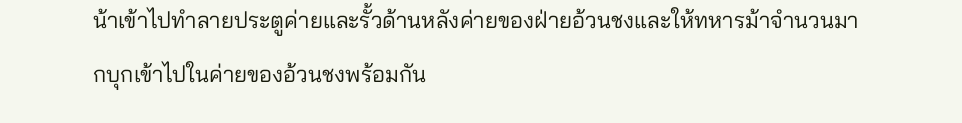น้าเข้าไปทำลายประตูค่ายและรั้วด้านหลังค่ายของฝ่ายอ้วนชงและให้ทหารม้าจำนวนมากบุกเข้าไปในค่ายของอ้วนชงพร้อมกัน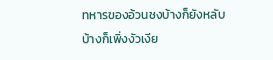ทหารของอ้วนชงบ้างก็ยังหลับ บ้างก็เพิ่งงัวเงีย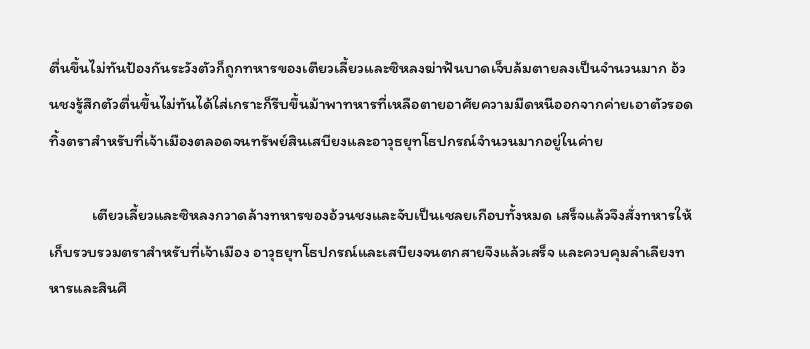ตื่นขึ้นไม่ทันป้องกันระวังตัวก็ถูกทหารของเตียวเลี้ยวและซิหลงฆ่าฟันบาดเจ็บล้มตายลงเป็นจำนวนมาก อ้วนชงรู้สึกตัวตื่นขึ้นไม่ทันได้ใส่เกราะก็รีบขึ้นม้าพาทหารที่เหลือตายอาศัยความมืดหนีออกจากค่ายเอาตัวรอด ทิ้งตราสำหรับที่เจ้าเมืองตลอดจนทรัพย์สินเสบียงและอาวุธยุทโธปกรณ์จำนวนมากอยู่ในค่าย

            เตียวเลี้ยวและซิหลงกวาดล้างทหารของอ้วนชงและจับเป็นเชลยเกือบทั้งหมด เสร็จแล้วจึงสั่งทหารให้เก็บรวบรวมตราสำหรับที่เจ้าเมือง อาวุธยุทโธปกรณ์และเสบียงจนตกสายจึงแล้วเสร็จ และควบคุมลำเลียงทหารและสินศึ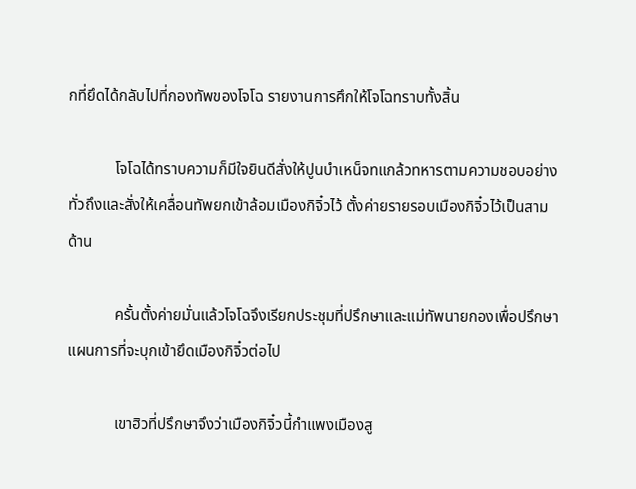กที่ยึดได้กลับไปที่กองทัพของโจโฉ รายงานการศึกให้โจโฉทราบทั้งสิ้น

            โจโฉได้ทราบความก็มีใจยินดีสั่งให้ปูนบำเหน็จทแกล้วทหารตามความชอบอย่างทั่วถึงและสั่งให้เคลื่อนทัพยกเข้าล้อมเมืองกิจิ๋วไว้ ตั้งค่ายรายรอบเมืองกิจิ๋วไว้เป็นสามด้าน

            ครั้นตั้งค่ายมั่นแล้วโจโฉจึงเรียกประชุมที่ปรึกษาและแม่ทัพนายกองเพื่อปรึกษาแผนการที่จะบุกเข้ายึดเมืองกิจิ๋วต่อไป

            เขาฮิวที่ปรึกษาจึงว่าเมืองกิจิ๋วนี้กำแพงเมืองสู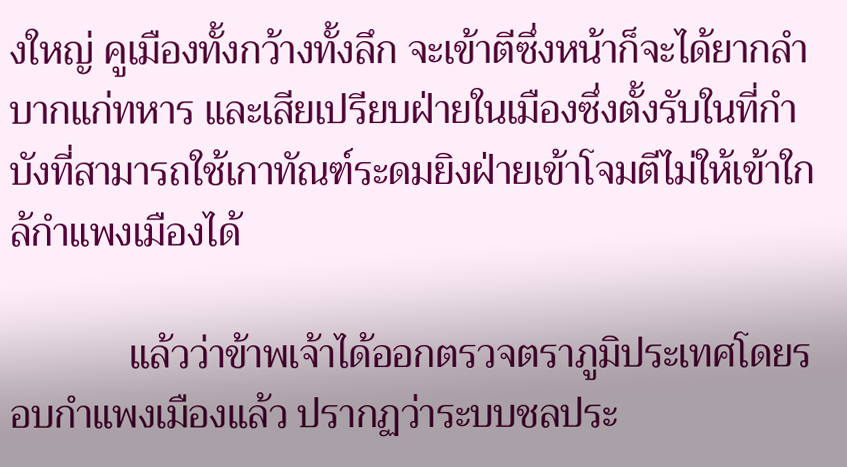งใหญ่ คูเมืองทั้งกว้างทั้งลึก จะเข้าตีซึ่งหน้าก็จะได้ยากลำบากแก่ทหาร และเสียเปรียบฝ่ายในเมืองซึ่งตั้งรับในที่กำบังที่สามารถใช้เกาทัณฑ์ระดมยิงฝ่ายเข้าโจมตีไม่ให้เข้าใกล้กำแพงเมืองได้

            แล้วว่าข้าพเจ้าได้ออกตรวจตราภูมิประเทศโดยรอบกำแพงเมืองแล้ว ปรากฏว่าระบบชลประ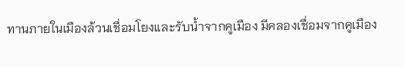ทานภายในเมืองล้วนเชื่อมโยงและรับน้ำจากคูเมือง มีคลองเชื่อมจากคูเมือง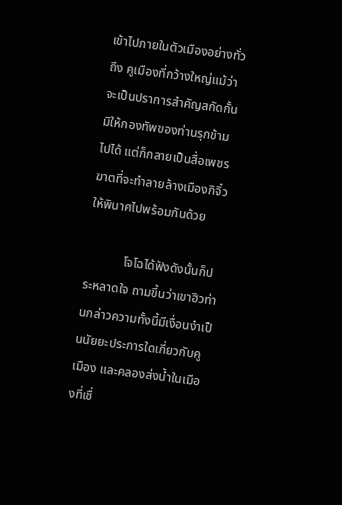เข้าไปภายในตัวเมืองอย่างทั่วถึง คูเมืองที่กว้างใหญ่แม้ว่าจะเป็นปราการสำคัญสกัดกั้นมิให้กองทัพของท่านรุกข้ามไปได้ แต่ก็กลายเป็นสื่อเพชรฆาตที่จะทำลายล้างเมืองกิจิ๋วให้พินาศไปพร้อมกันด้วย

            โจโฉได้ฟังดังนั้นก็ประหลาดใจ ถามขึ้นว่าเขาฮิวท่านกล่าวความทั้งนี้มีเงื่อนงำเป็นนัยยะประการใดเกี่ยวกับคูเมือง และคลองส่งน้ำในเมืองที่เชื่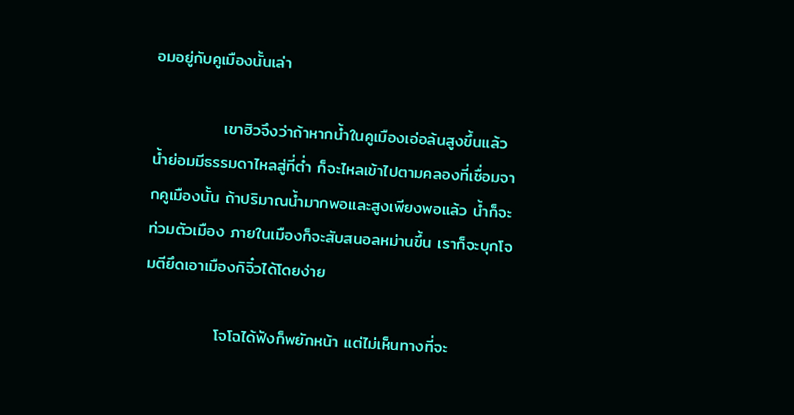อมอยู่กับคูเมืองนั้นเล่า

            เขาฮิวจึงว่าถ้าหากน้ำในคูเมืองเอ่อล้นสูงขึ้นแล้ว น้ำย่อมมีธรรมดาไหลสู่ที่ต่ำ ก็จะไหลเข้าไปตามคลองที่เชื่อมจากคูเมืองนั้น ถ้าปริมาณน้ำมากพอและสูงเพียงพอแล้ว น้ำก็จะท่วมตัวเมือง ภายในเมืองก็จะสับสนอลหม่านขึ้น เราก็จะบุกโจมตียึดเอาเมืองกิจิ๋วได้โดยง่าย

            โจโฉได้ฟังก็พยักหน้า แต่ไม่เห็นทางที่จะ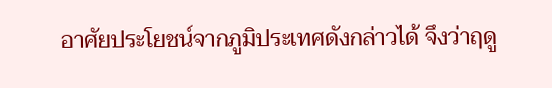อาศัยประโยชน์จากภูมิประเทศดังกล่าวได้ จึงว่าฤดู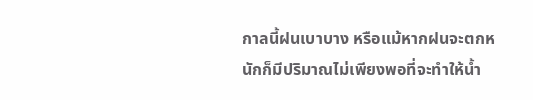กาลนี้ฝนเบาบาง หรือแม้หากฝนจะตกหนักก็มีปริมาณไม่เพียงพอที่จะทำให้น้ำ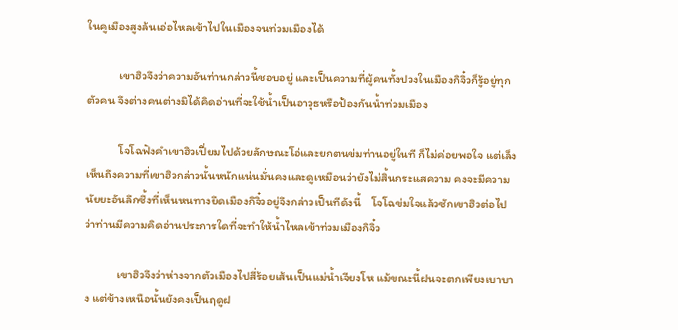ในคูเมืองสูงล้นเอ่อไหลเข้าไปในเมืองจนท่วมเมืองได้

            เขาฮิวจึงว่าความอันท่านกล่าวนี้ชอบอยู่ และเป็นความที่ผู้คนทั้งปวงในเมืองกิจิ๋วก็รู้อยู่ทุกตัวคน จึงต่างคนต่างมิได้คิดอ่านที่จะใช้น้ำเป็นอาวุธหรือป้องกันน้ำท่วมเมือง

            โจโฉฟังคำเขาฮิวเปี่ยมไปด้วยลักษณะโอ่และยกตนข่มท่านอยู่ในที ก็ไม่ค่อยพอใจ แต่เล็งเห็นถึงความที่เขาฮิวกล่าวนั้นหนักแน่นมั่นคงและดูเหมือนว่ายังไม่สิ้นกระแสความ คงจะมีความนัยยะอันลึกซึ้งที่เห็นหนทางยึดเมืองกิจิ๋วอยู่จึงกล่าวเป็นทีดังนี้    โจโฉข่มใจแล้วซักเขาฮิวต่อไปว่าท่านมีความคิดอ่านประการใดที่จะทำให้น้ำไหลเข้าท่วมเมืองกิจิ๋ว

            เขาฮิวจึงว่าห่างจากตัวเมืองไปสี่ร้อยเส้นเป็นแม่น้ำเจียงโห แม้ขณะนี้ฝนจะตกเพียงเบาบาง แต่ข้างเหนือนั้นยังคงเป็นฤดูฝ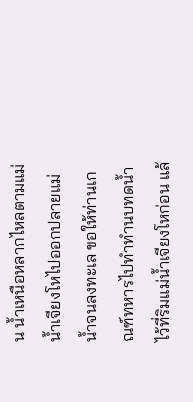น น้ำเหนือหลากไหลตามแม่น้ำเจียงโหไปออกปลายแม่น้ำจนลงทะเล ขอให้ท่านเกณฑ์ทหารไปทำทำนบทดน้ำไว้ที่ริมแม่น้ำเจียงโหก่อน แล้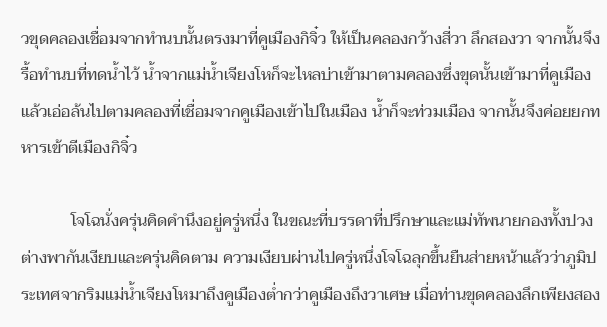วขุดคลองเชื่อมจากทำนบนั้นตรงมาที่คูเมืองกิจิ๋ว ให้เป็นคลองกว้างสี่วา ลึกสองวา จากนั้นจึงรื้อทำนบที่ทดน้ำไว้ น้ำจากแม่น้ำเจียงโหก็จะไหลบ่าเข้ามาตามคลองซึ่งขุดนั้นเข้ามาที่คูเมือง แล้วเอ่อล้นไปตามคลองที่เชื่อมจากคูเมืองเข้าไปในเมือง น้ำก็จะท่วมเมือง จากนั้นจึงค่อยยกทหารเข้าตีเมืองกิจิ๋ว

            โจโฉนั่งครุ่นคิดคำนึงอยู่ครู่หนึ่ง ในขณะที่บรรดาที่ปรึกษาและแม่ทัพนายกองทั้งปวงต่างพากันเงียบและครุ่นคิดตาม ความเงียบผ่านไปครู่หนึ่งโจโฉลุกขึ้นยืนส่ายหน้าแล้วว่าภูมิประเทศจากริมแม่น้ำเจียงโหมาถึงคูเมืองต่ำกว่าคูเมืองถึงวาเศษ เมื่อท่านขุดคลองลึกเพียงสอง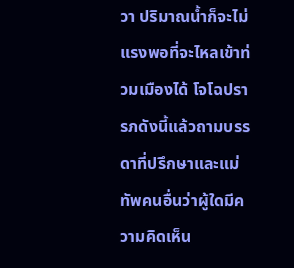วา ปริมาณน้ำก็จะไม่แรงพอที่จะไหลเข้าท่วมเมืองได้ โจโฉปรารภดังนี้แล้วถามบรรดาที่ปรึกษาและแม่ทัพคนอื่นว่าผู้ใดมีความคิดเห็น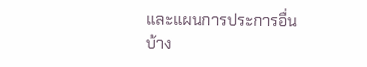และแผนการประการอื่นบ้าง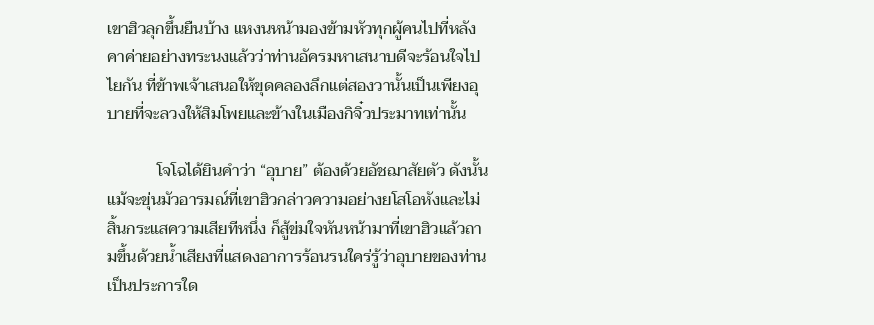เขาฮิวลุกขึ้นยืนบ้าง แหงนหน้ามองข้ามหัวทุกผู้คนไปที่หลังคาค่ายอย่างทระนงแล้วว่าท่านอัครมหาเสนาบดีจะร้อนใจไปไยกัน ที่ข้าพเจ้าเสนอให้ขุดคลองลึกแต่สองวานั้นเป็นเพียงอุบายที่จะลวงให้สิมโพยและข้างในเมืองกิจิ๋วประมาทเท่านั้น

            โจโฉได้ยินคำว่า “อุบาย” ต้องด้วยอัชฌาสัยตัว ดังนั้นแม้จะขุ่นมัวอารมณ์ที่เขาฮิวกล่าวความอย่างยโสโอหังและไม่สิ้นกระแสความเสียทีหนึ่ง ก็สู้ข่มใจหันหน้ามาที่เขาฮิวแล้วถามขึ้นด้วยน้ำเสียงที่แสดงอาการร้อนรนใคร่รู้ว่าอุบายของท่านเป็นประการใด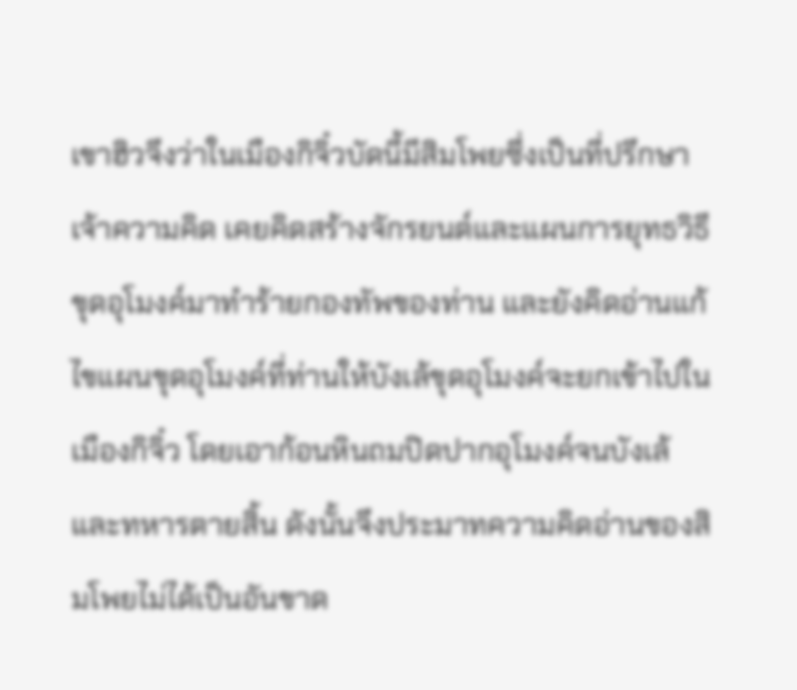เขาฮิวจึงว่าในเมืองกิจิ๋วบัดนี้มีสิมโพยซึ่งเป็นที่ปรึกษาเจ้าความคิด เคยคิดสร้างจักรยนต์และแผนการยุทธวิธีขุดอุโมงค์มาทำร้ายกองทัพของท่าน และยังคิดอ่านแก้ไขแผนขุดอุโมงค์ที่ท่านให้บังเล้ขุดอุโมงค์จะยกเข้าไปในเมืองกิจิ๋ว โดยเอาก้อนหินถมปิดปากอุโมงค์จนบังเล้และทหารตายสิ้น ดังนั้นจึงประมาทความคิดอ่านของสิมโพยไม่ได้เป็นอันขาด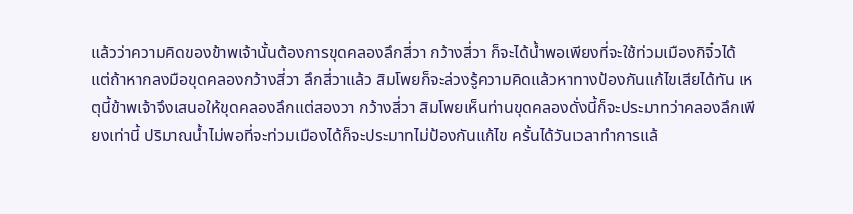แล้วว่าความคิดของข้าพเจ้านั้นต้องการขุดคลองลึกสี่วา กว้างสี่วา ก็จะได้น้ำพอเพียงที่จะใช้ท่วมเมืองกิจิ๋วได้ แต่ถ้าหากลงมือขุดคลองกว้างสี่วา ลึกสี่วาแล้ว สิมโพยก็จะล่วงรู้ความคิดแล้วหาทางป้องกันแก้ไขเสียได้ทัน เหตุนี้ข้าพเจ้าจึงเสนอให้ขุดคลองลึกแต่สองวา กว้างสี่วา สิมโพยเห็นท่านขุดคลองดั่งนี้ก็จะประมาทว่าคลองลึกเพียงเท่านี้ ปริมาณน้ำไม่พอที่จะท่วมเมืองได้ก็จะประมาทไม่ป้องกันแก้ไข ครั้นได้วันเวลาทำการแล้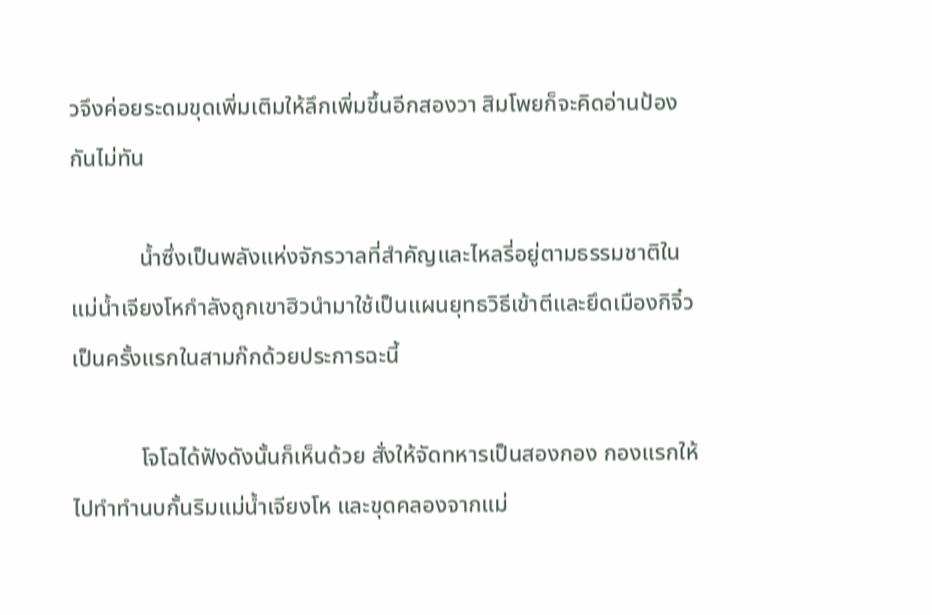วจึงค่อยระดมขุดเพิ่มเติมให้ลึกเพิ่มขึ้นอีกสองวา สิมโพยก็จะคิดอ่านป้องกันไม่ทัน

            น้ำซึ่งเป็นพลังแห่งจักรวาลที่สำคัญและไหลรี่อยู่ตามธรรมชาติในแม่น้ำเจียงโหกำลังถูกเขาฮิวนำมาใช้เป็นแผนยุทธวิธีเข้าตีและยึดเมืองกิจิ๋วเป็นครั้งแรกในสามก๊กด้วยประการฉะนี้

            โจโฉได้ฟังดังนั้นก็เห็นด้วย สั่งให้จัดทหารเป็นสองกอง กองแรกให้ไปทำทำนบกั้นริมแม่น้ำเจียงโห และขุดคลองจากแม่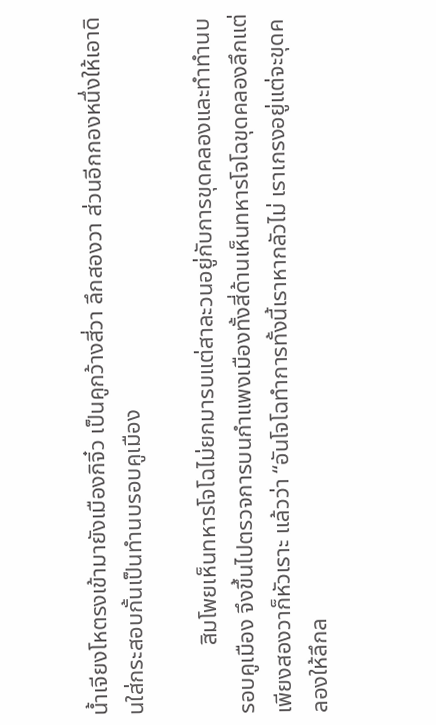น้ำเจียงโหตรงเข้ามายังเมืองกิจิ๋ว เป็นคูกว้างสี่วา ลึกสองวา ส่วนอีกกองหนึ่งให้เอาดินใส่กระสอบกั้นเป็นทำนบรอบคูเมือง

            สิมโพยเห็นทหารโจโฉไม่ยกมารบแต่สาละวนอยู่กับการขุดคลองและทำทำนบรอบคูเมือง จึงขึ้นไปตรวจการบนกำแพงเมืองทั้งสี่ด้านเห็นทหารโจโฉขุดคลองลึกแต่เพียงสองวาก็หัวเราะ แล้วว่า “อันโจโฉทำการทั้งนี้เราหากลัวไม่ เราเกรงอยู่แต่จะขุดคลองให้ลึกล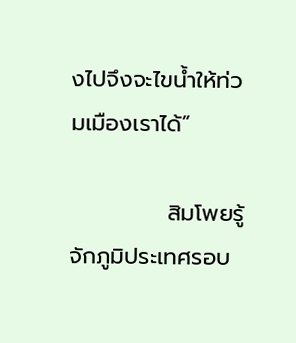งไปจึงจะไขน้ำให้ท่วมเมืองเราได้”

            สิมโพยรู้จักภูมิประเทศรอบ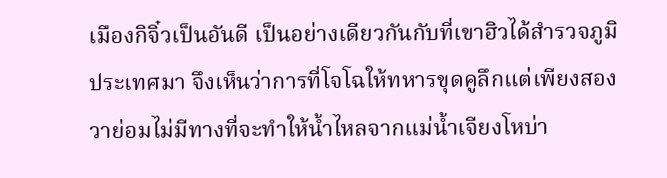เมืองกิจิ๋วเป็นอันดี เป็นอย่างเดียวกันกับที่เขาฮิวได้สำรวจภูมิประเทศมา จึงเห็นว่าการที่โจโฉให้ทหารขุดคูลึกแต่เพียงสองวาย่อมไม่มีทางที่จะทำให้น้ำไหลจากแม่น้ำเจียงโหบ่า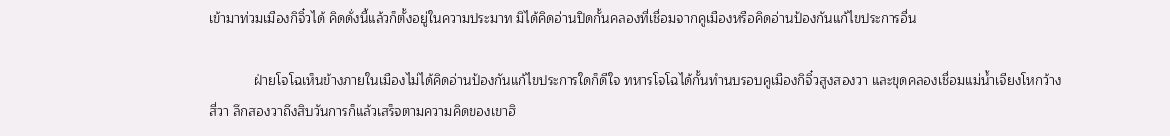เข้ามาท่วมเมืองกิจิ๋วได้ คิดดั่งนี้แล้วก็ตั้งอยู่ในความประมาท มิได้คิดอ่านปิดกั้นคลองที่เชื่อมจากคูเมืองหรือคิดอ่านป้องกันแก้ไขประการอื่น

            ฝ่ายโจโฉเห็นข้างภายในเมืองไม่ได้คิดอ่านป้องกันแก้ไขประการใดก็ดีใจ ทหารโจโฉได้กั้นทำนบรอบคูเมืองกิจิ๋วสูงสองวา และขุดคลองเชื่อมแม่น้ำเจียงโหกว้างสี่วา ลึกสองวาถึงสิบวันการก็แล้วเสร็จตามความคิดของเขาฮิ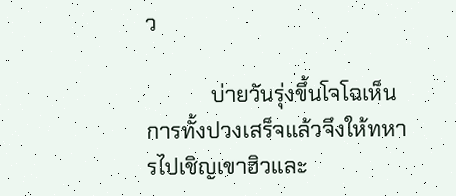ว

            บ่ายวันรุ่งขึ้นโจโฉเห็นการทั้งปวงเสร็จแล้วจึงให้ทหารไปเชิญเขาฮิวและ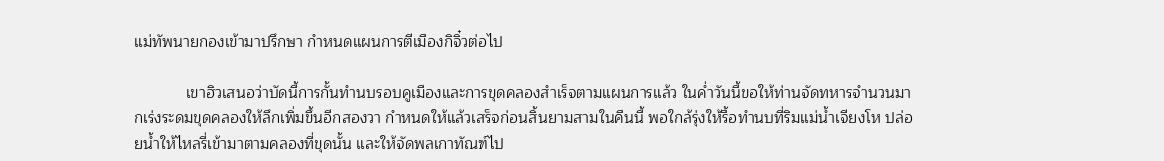แม่ทัพนายกองเข้ามาปรึกษา กำหนดแผนการตีเมืองกิจิ๋วต่อไป

            เขาฮิวเสนอว่าบัดนี้การกั้นทำนบรอบคูเมืองและการขุดคลองสำเร็จตามแผนการแล้ว ในค่ำวันนี้ขอให้ท่านจัดทหารจำนวนมากเร่งระดมขุดคลองให้ลึกเพิ่มขึ้นอีกสองวา กำหนดให้แล้วเสร็จก่อนสิ้นยามสามในคืนนี้ พอใกล้รุ่งให้รื้อทำนบที่ริมแม่น้ำเจียงโห ปล่อยน้ำให้ไหลรี่เข้ามาตามคลองที่ขุดนั้น และให้จัดพลเกาทัณฑ์ไป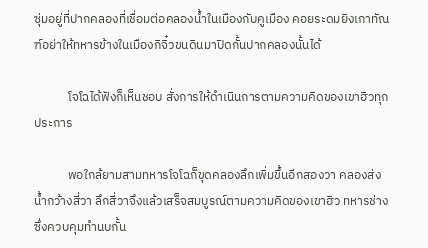ซุ่มอยู่ที่ปากคลองที่เชื่อมต่อคลองน้ำในเมืองกับคูเมือง คอยระดมยิงเกาทัณฑ์อย่าให้ทหารข้างในเมืองกิจิ๋วขนดินมาปิดกั้นปากคลองนั้นได้

            โจโฉได้ฟังก็เห็นชอบ สั่งการให้ดำเนินการตามความคิดของเขาฮิวทุกประการ

            พอใกล้ยามสามทหารโจโฉก็ขุดคลองลึกเพิ่มขึ้นอีกสองวา คลองส่งน้ำกว้างสี่วา ลึกสี่วาจึงแล้วเสร็จสมบูรณ์ตามความคิดของเขาฮิว ทหารช่างซึ่งควบคุมทำนบกั้น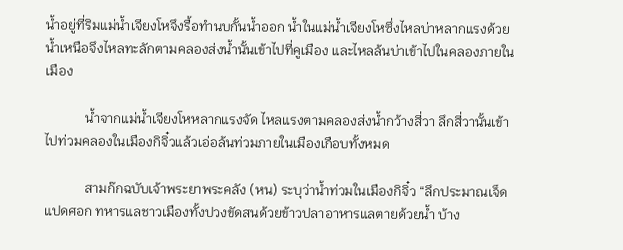น้ำอยู่ที่ริมแม่น้ำเจียงโหจึงรื้อทำนบกั้นน้ำออก น้ำในแม่น้ำเจียงโหซึ่งไหลบ่าหลากแรงด้วยน้ำเหนือจึงไหลทะลักตามคลองส่งน้ำนั้นเข้าไปที่คูเมือง และไหลล้นบ่าเข้าไปในคลองภายในเมือง

            น้ำจากแม่น้ำเจียงโหหลากแรงจัด ไหลแรงตามคลองส่งน้ำกว้างสี่วา ลึกสี่วานั้นเข้าไปท่วมคลองในเมืองกิจิ๋วแล้วเอ่อล้นท่วมภายในเมืองเกือบทั้งหมด

            สามก๊กฉบับเจ้าพระยาพระคลัง (หน) ระบุว่าน้ำท่วมในเมืองกิจิ๋ว “ลึกประมาณเจ็ดแปดศอก ทหารแลชาวเมืองทั้งปวงขัดสนด้วยข้าวปลาอาหารแลตายด้วยน้ำ บ้าง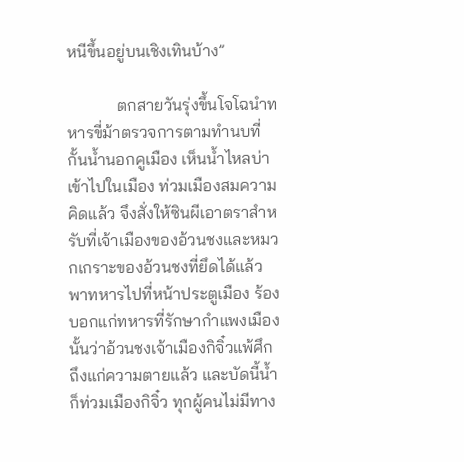หนีขึ้นอยู่บนเชิงเทินบ้าง”

            ตกสายวันรุ่งขึ้นโจโฉนำทหารขี่ม้าตรวจการตามทำนบที่กั้นน้ำนอกคูเมือง เห็นน้ำไหลบ่าเข้าไปในเมือง ท่วมเมืองสมความคิดแล้ว จึงสั่งให้ซินผีเอาตราสำหรับที่เจ้าเมืองของอ้วนชงและหมวกเกราะของอ้วนชงที่ยึดได้แล้วพาทหารไปที่หน้าประตูเมือง ร้องบอกแก่ทหารที่รักษากำแพงเมืองนั้นว่าอ้วนชงเจ้าเมืองกิจิ๋วแพ้ศึกถึงแก่ความตายแล้ว และบัดนี้น้ำก็ท่วมเมืองกิจิ๋ว ทุกผู้คนไม่มีทาง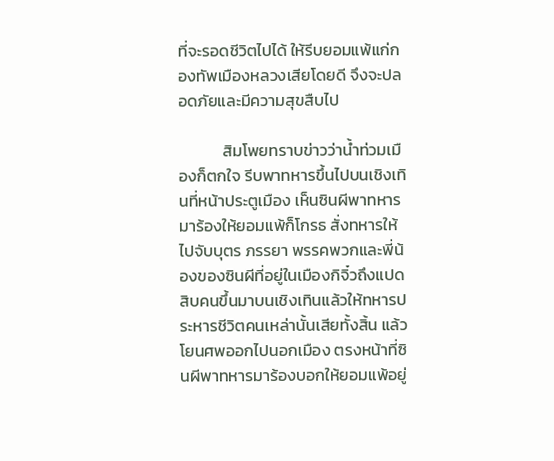ที่จะรอดชีวิตไปได้ ให้รีบยอมแพ้แก่กองทัพเมืองหลวงเสียโดยดี จึงจะปลอดภัยและมีความสุขสืบไป

            สิมโพยทราบข่าวว่าน้ำท่วมเมืองก็ตกใจ รีบพาทหารขึ้นไปบนเชิงเทินที่หน้าประตูเมือง เห็นซินผีพาทหารมาร้องให้ยอมแพ้ก็โกรธ สั่งทหารให้ไปจับบุตร ภรรยา พรรคพวกและพี่น้องของซินผีที่อยู่ในเมืองกิจิ๋วถึงแปดสิบคนขึ้นมาบนเชิงเทินแล้วให้ทหารประหารชีวิตคนเหล่านั้นเสียทั้งสิ้น แล้วโยนศพออกไปนอกเมือง ตรงหน้าที่ซินผีพาทหารมาร้องบอกให้ยอมแพ้อยู่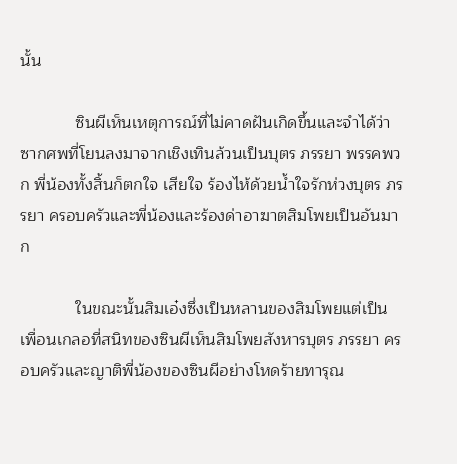นั้น

            ซินผีเห็นเหตุการณ์ที่ไม่คาดฝันเกิดขึ้นและจำได้ว่าซากศพที่โยนลงมาจากเชิงเทินล้วนเป็นบุตร ภรรยา พรรคพวก พี่น้องทั้งสิ้นก็ตกใจ เสียใจ ร้องไห้ด้วยน้ำใจรักห่วงบุตร ภรรยา ครอบครัวและพี่น้องและร้องด่าอาฆาตสิมโพยเป็นอันมาก

            ในขณะนั้นสิมเอ๋งซึ่งเป็นหลานของสิมโพยแต่เป็นเพื่อนเกลอที่สนิทของซินผีเห็นสิมโพยสังหารบุตร ภรรยา ครอบครัวและญาติพี่น้องของซินผีอย่างโหดร้ายทารุณ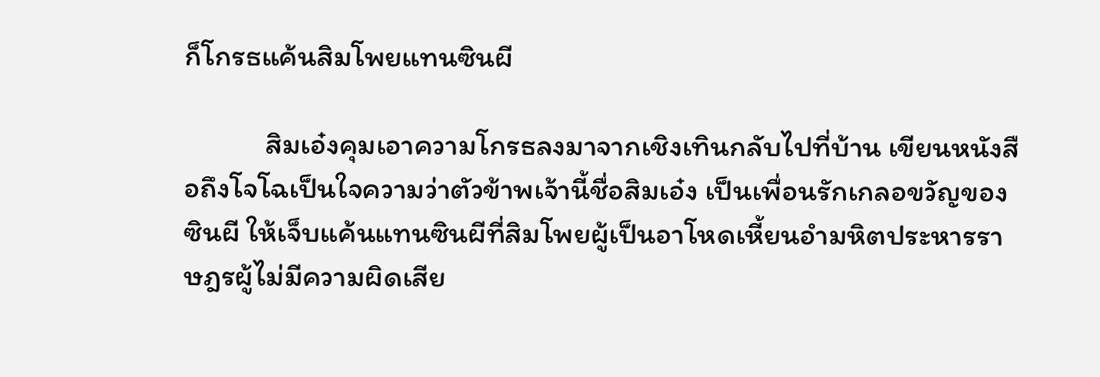ก็โกรธแค้นสิมโพยแทนซินผี

            สิมเอ๋งคุมเอาความโกรธลงมาจากเชิงเทินกลับไปที่บ้าน เขียนหนังสือถึงโจโฉเป็นใจความว่าตัวข้าพเจ้านี้ชื่อสิมเอ๋ง เป็นเพื่อนรักเกลอขวัญของซินผี ให้เจ็บแค้นแทนซินผีที่สิมโพยผู้เป็นอาโหดเหี้ยนอำมหิตประหารราษฎรผู้ไม่มีความผิดเสีย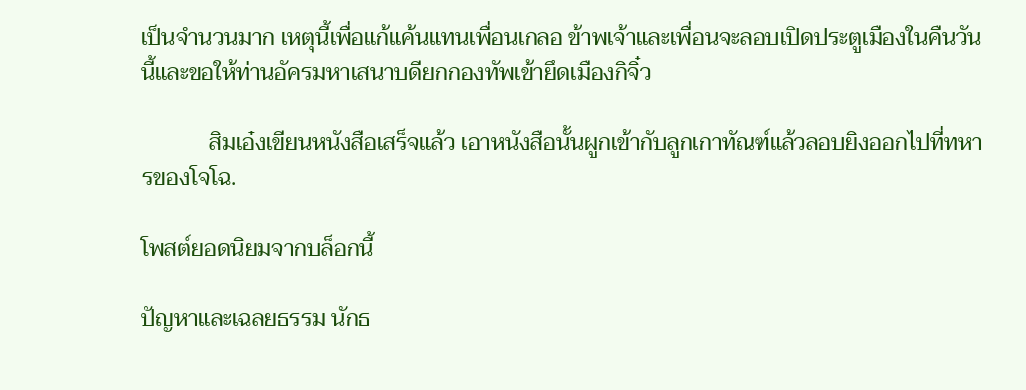เป็นจำนวนมาก เหตุนี้เพื่อแก้แค้นแทนเพื่อนเกลอ ข้าพเจ้าและเพื่อนจะลอบเปิดประตูเมืองในคืนวันนี้และขอให้ท่านอัครมหาเสนาบดียกกองทัพเข้ายึดเมืองกิจิ๋ว

            สิมเอ๋งเขียนหนังสือเสร็จแล้ว เอาหนังสือนั้นผูกเข้ากับลูกเกาทัณฑ์แล้วลอบยิงออกไปที่ทหารของโจโฉ.

โพสต์ยอดนิยมจากบล็อกนี้

ปัญหาและเฉลยธรรม นักธ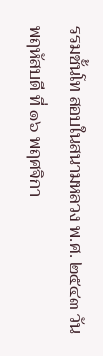รรมชั้นโท สอบในสนามหลวง พ.ศ. ๒๕๔๓ วันพฤหัสบดี ที่ ๑๖ พฤศจิกา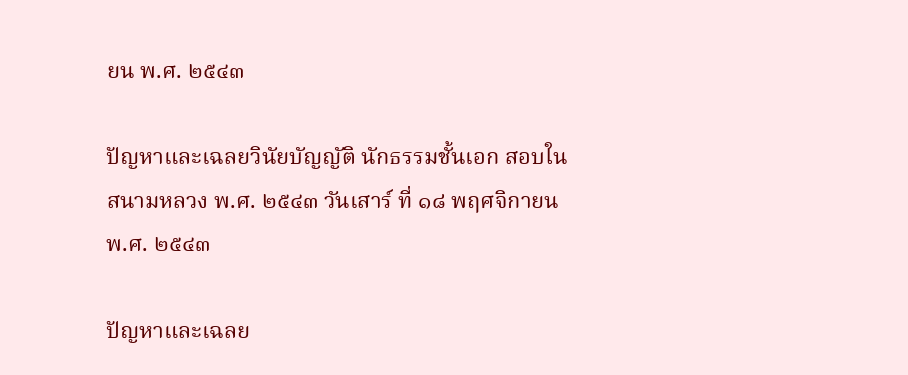ยน พ.ศ. ๒๕๔๓

ปัญหาและเฉลยวินัยบัญญัติ นักธรรมชั้นเอก สอบในสนามหลวง พ.ศ. ๒๕๔๓ วันเสาร์ ที่ ๑๘ พฤศจิกายน พ.ศ. ๒๕๔๓

ปัญหาและเฉลย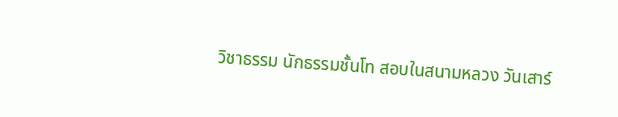วิชาธรรม นักธรรมชั้นโท สอบในสนามหลวง วันเสาร์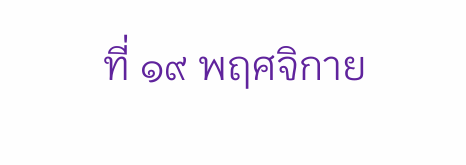ที่ ๑๙ พฤศจิกาย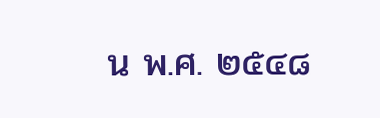น พ.ศ. ๒๕๔๘